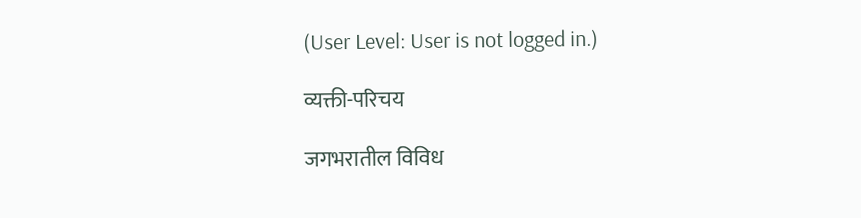(User Level: User is not logged in.)

व्यक्ती-परिचय

जगभरातील विविध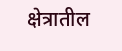क्षेत्रातील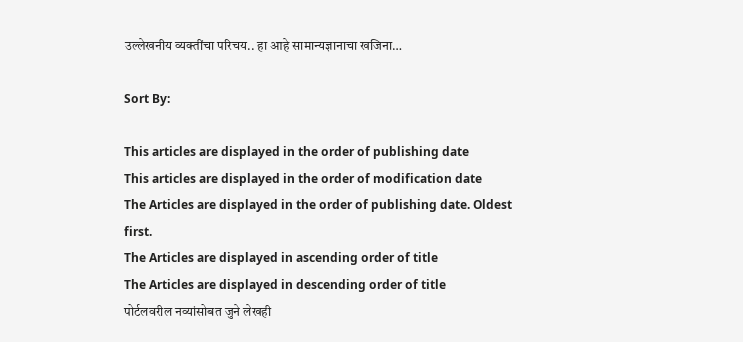उल्लेखनीय व्यक्तींचा परिचय.. हा आहे सामान्यज्ञानाचा खजिना…

Sort By:

This articles are displayed in the order of publishing date
This articles are displayed in the order of modification date
The Articles are displayed in the order of publishing date. Oldest first.
The Articles are displayed in ascending order of title
The Articles are displayed in descending order of title
पोर्टलवरील नव्यांसोबत जुने लेखही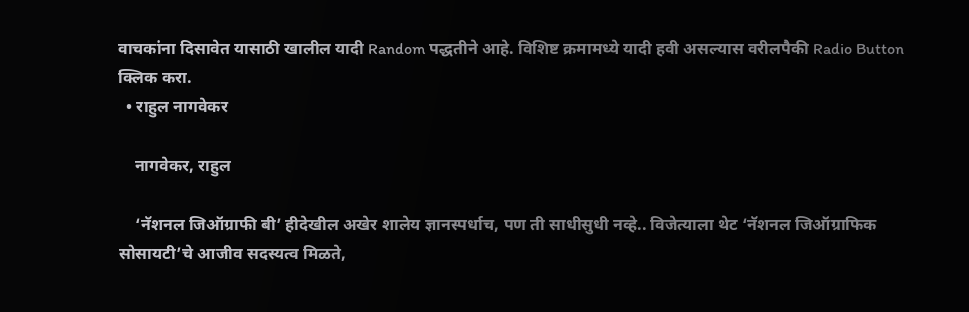वाचकांना दिसावेत यासाठी खालील यादी Random पद्धतीने आहे. विशिष्ट क्रमामध्ये यादी हवी असल्यास वरीलपैकी Radio Button क्लिक करा.
  • राहुल नागवेकर

    नागवेकर, राहुल

    ‘नॅशनल जिऑग्राफी बी’ हीदेखील अखेर शालेय ज्ञानस्पर्धाच, पण ती साधीसुधी नव्हे.. विजेत्याला थेट ‘नॅशनल जिऑग्राफिक सोसायटी’चे आजीव सदस्यत्व मिळते,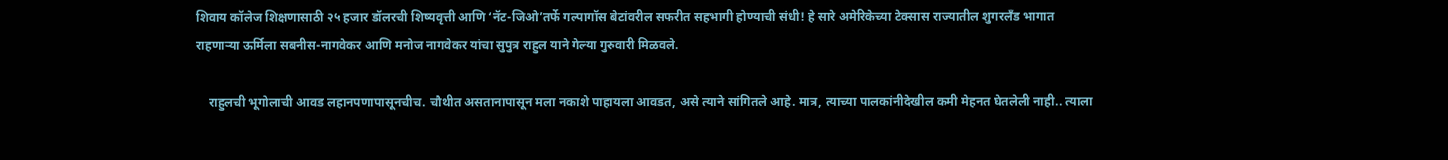शिवाय कॉलेज शिक्षणासाठी २५ हजार डॉलरची शिष्यवृत्ती आणि ‘नॅट-जिओ’तर्फे गल्पागॉस बेटांवरील सफरीत सहभागी होण्याची संधी! हे सारे अमेरिकेच्या टेक्सास राज्यातील शुगरलँड भागात राहणाऱ्या ऊर्मिला सबनीस-नागवेकर आणि मनोज नागवेकर यांचा सुपुत्र राहुल याने गेल्या गुरुवारी मिळवले.

    राहुलची भूगोलाची आवड लहानपणापासूनचीच. चौथीत असतानापासून मला नकाशे पाहायला आवडत, असे त्याने सांगितले आहे. मात्र, त्याच्या पालकांनीदेखील कमी मेहनत घेतलेली नाही.. त्याला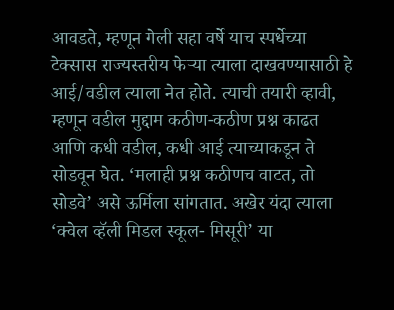आवडते, म्हणून गेली सहा वर्षे याच स्पर्धेच्या टेक्सास राज्यस्तरीय फेऱ्या त्याला दाखवण्यासाठी हे आई/वडील त्याला नेत होते. त्याची तयारी व्हावी, म्हणून वडील मुद्दाम कठीण-कठीण प्रश्न काढत आणि कधी वडील, कधी आई त्याच्याकडून ते सोडवून घेत. ‘मलाही प्रश्न कठीणच वाटत, तो सोडवे’ असे ऊर्मिला सांगतात. अखेर यंदा त्याला ‘क्वेल व्हॅली मिडल स्कूल- मिसूरी’ या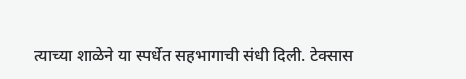त्याच्या शाळेने या स्पर्धेत सहभागाची संधी दिली. टेक्सास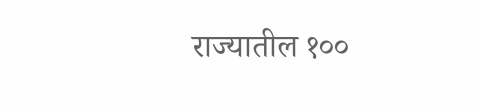राज्यातील १००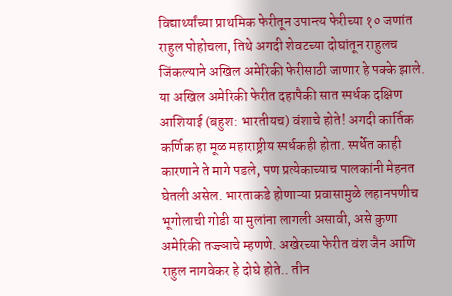विद्यार्थ्यांच्या प्राथमिक फेरीतून उपान्त्य फेरीच्या १० जणांत राहुल पोहोचला, तिथे अगदी शेवटच्या दोघांतून राहुलच जिंकल्याने अखिल अमेरिकी फेरीसाठी जाणार हे पक्के झाले. या अखिल अमेरिकी फेरीत दहापैकी सात स्पर्धक दक्षिण आशियाई (बहुश: भारतीयच) वंशाचे होते! अगदी कार्तिक कर्णिक हा मूळ महाराष्ट्रीय स्पर्धकही होता. स्पर्धेत काही कारणाने ते मागे पडले, पण प्रत्येकाच्याच पालकांनी मेहनत घेतली असेल. भारताकडे होणाऱ्या प्रवासामुळे लहानपणीच भूगोलाची गोडी या मुलांना लागली असावी, असे कुणा अमेरिकी तज्ज्ञाचे म्हणणे. अखेरच्या फेरीत वंश जैन आणि राहुल नागवेकर हे दोघे होते.. तीन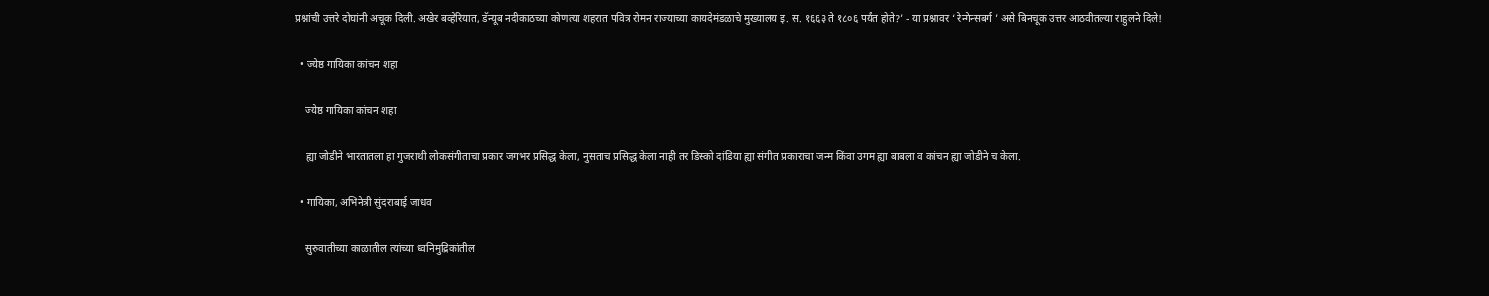प्रश्नांची उत्तरे दोघांनी अचूक दिली. अखेर बव्हेरियात, डॅन्यूब नदीकाठच्या कोणत्या शहरात पवित्र रोमन राज्याच्या कायदेमंडळाचे मुख्यालय इ. स. १६६३ ते १८०६ पर्यंत होते?’ - या प्रश्नावर ‘ रेन्गेन्सबर्ग ’ असे बिनचूक उत्तर आठवीतल्या राहुलने दिले!

  • ज्येष्ठ गायिका कांचन शहा

    ज्येष्ठ गायिका कांचन शहा

    ह्या जोडीने भारतातला हा गुजराथी लोकसंगीताचा प्रकार जगभर प्रसिद्ध केला, नुसताच प्रसिद्ध केला नाही तर डिस्को दांडिया ह्या संगीत प्रकाराचा जन्म किंवा उगम ह्या बाबला व कांचन ह्या जोडीने च केला.

  • गायिका, अभिनेत्री सुंदराबाई जाधव

    सुरुवातीच्या काळातील त्यांच्या ध्वनिमुद्रिकांतील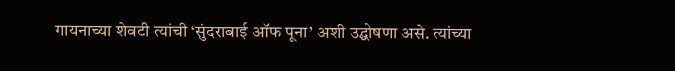गायनाच्या शेवटी त्यांची ‘सुंदराबाई ऑफ पूना’ अशी उद्घोषणा असे. त्यांच्या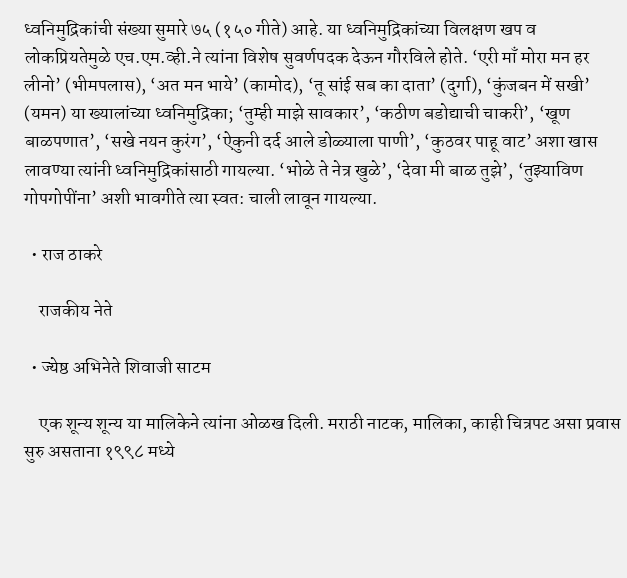ध्वनिमुद्रिकांची संख्या सुमारे ७५ (१५० गीते) आहे. या ध्वनिमुद्रिकांच्या विलक्षण खप व लोकप्रियतेमुळे एच.एम.व्ही.ने त्यांना विशेष सुवर्णपदक देऊन गौरविले होते. ‘एरी माँ मोरा मन हर लीनो’ (भीमपलास), ‘अत मन भाये’ (कामोद), ‘तू सांई सब का दाता’ (दुर्गा), ‘कुंजबन में सखी’ (यमन) या ख्यालांच्या ध्वनिमुद्रिका; ‘तुम्ही माझे सावकार’, ‘कठीण बडोद्याची चाकरी’, ‘खूण बाळपणात’, ‘सखे नयन कुरंग’, ‘ऐकुनी दर्द आले डोळ्याला पाणी’, ‘कुठवर पाहू वाट’ अशा खास लावण्या त्यांनी ध्वनिमुद्रिकांसाठी गायल्या. ‘भोळे ते नेत्र खुळे’, ‘देवा मी बाळ तुझे’, ‘तुझ्याविण गोपगोपींना’ अशी भावगीते त्या स्वत: चाली लावून गायल्या.

  • राज ठाकरे

    राजकीय नेते

  • ज्येष्ठ अभिनेते शिवाजी साटम

    एक शून्य शून्य या मालिकेने त्यांना ओळख दिली. मराठी नाटक, मालिका, काही चित्रपट असा प्रवास सुरु असताना १९९८ मध्ये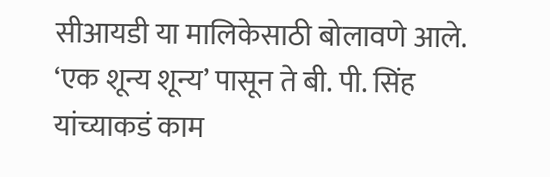सीआयडी या मालिकेसाठी बोलावणे आले. ‘एक शून्य शून्य’ पासून ते बी. पी. सिंह यांच्याकडं काम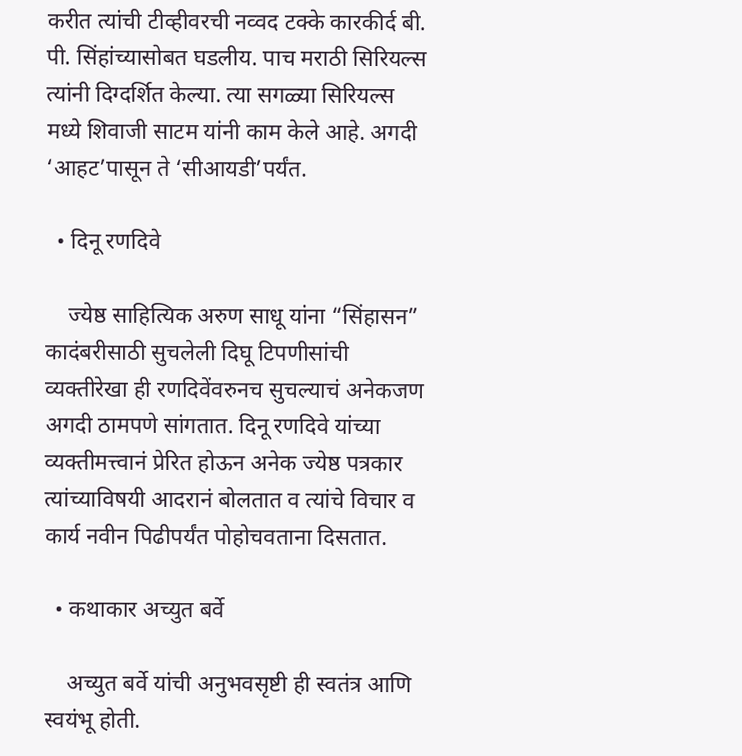करीत त्यांची टीव्हीवरची नव्वद टक्के कारकीर्द बी. पी. सिंहांच्यासोबत घडलीय. पाच मराठी सिरियल्स त्यांनी दिग्दर्शित केल्या. त्या सगळ्या सिरियल्स मध्ये शिवाजी साटम यांनी काम केले आहे. अगदी ‘आहट’पासून ते ‘सीआयडी’पर्यंत.

  • दिनू रणदिवे

    ज्येष्ठ साहित्यिक अरुण साधू यांना “सिंहासन” कादंबरीसाठी सुचलेली दिघू टिपणीसांची व्यक्तीरेखा ही रणदिवेंवरुनच सुचल्याचं अनेकजण अगदी ठामपणे सांगतात. दिनू रणदिवे यांच्या व्यक्तीमत्त्वानं प्रेरित होऊन अनेक ज्येष्ठ पत्रकार त्यांच्याविषयी आदरानं बोलतात व त्यांचे विचार व कार्य नवीन पिढीपर्यंत पोहोचवताना दिसतात.

  • कथाकार अच्युत बर्वे

    अच्युत बर्वे यांची अनुभवसृष्टी ही स्वतंत्र आणि स्वयंभू होती.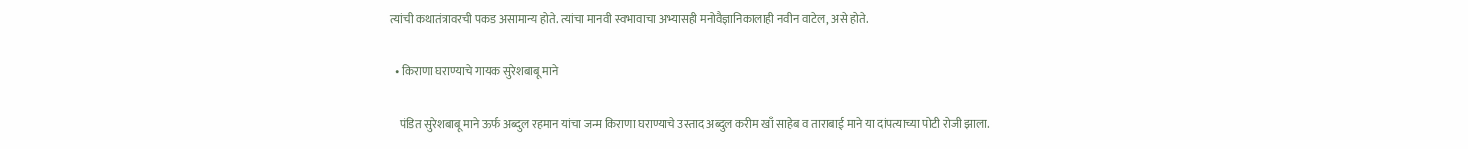त्यांची कथातंत्रावरची पकड असामान्य होते. त्यांचा मानवी स्वभावाचा अभ्यासही मनोवैज्ञानिकालाही नवीन वाटेल, असे होते.

  • किराणा घराण्याचे गायक सुरेशबाबू माने

    पंडित सुरेशबाबू माने ऊर्फ अब्दुल रहमान यांचा जन्म किराणा घराण्याचे उस्ताद अब्दुल करीम खाँ साहेब व ताराबाई माने या दांपत्याच्या पोटी रोजी झाला.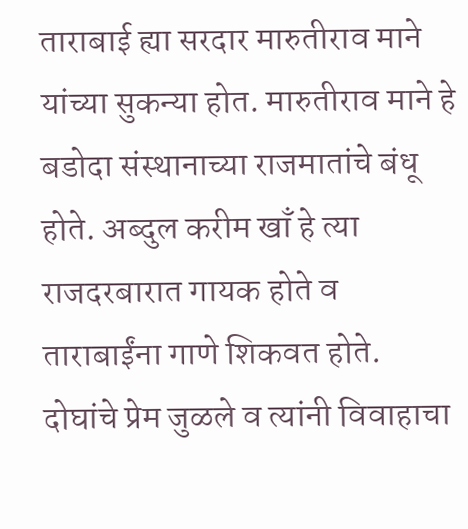ताराबाई ह्या सरदार मारुतीराव माने यांच्या सुकन्या होत. मारुतीराव माने हे बडोदा संस्थानाच्या राजमातांचे बंधू होते. अब्दुल करीम खाँ हे त्या राजदरबारात गायक होते व ताराबाईंना गाणे शिकवत होते. दोघांचे प्रेम जुळले व त्यांनी विवाहाचा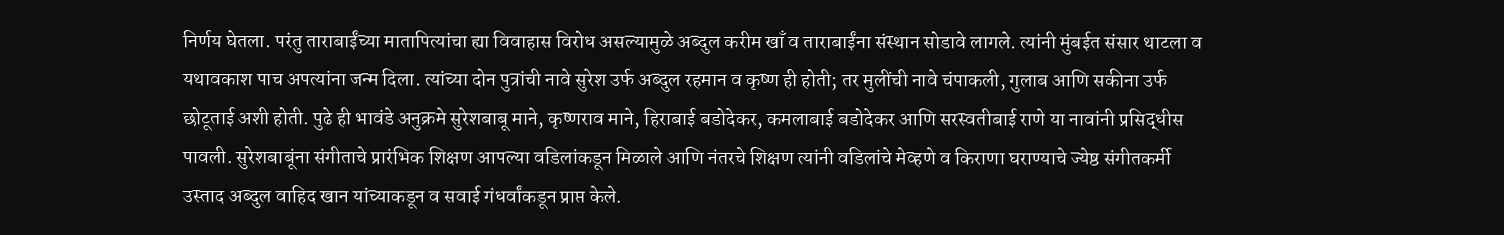निर्णय घेतला. परंतु ताराबाईंच्या मातापित्यांचा ह्या विवाहास विरोध असल्यामुळे अब्दुल करीम खाँ व ताराबाईंना संस्थान सोडावे लागले. त्यांनी मुंबईत संसार थाटला व यथावकाश पाच अपत्यांना जन्म दिला. त्यांच्या दोन पुत्रांची नावे सुरेश उर्फ अब्दुल रहमान व कृष्ण ही होती; तर मुलींची नावे चंपाकली, गुलाब आणि सकीना उर्फ छोटूताई अशी होती. पुढे ही भावंडे अनुक्रमे सुरेशबाबू माने, कृष्णराव माने, हिराबाई बडोदेकर, कमलाबाई बडोदेकर आणि सरस्वतीबाई राणे या नावांनी प्रसिद्धीस पावली. सुरेशबाबूंना संगीताचे प्रारंभिक शिक्षण आपल्या वडिलांकडून मिळाले आणि नंतरचे शिक्षण त्यांनी वडिलांचे मेव्हणे व किराणा घराण्याचे ज्येष्ठ संगीतकर्मी उस्ताद अब्दुल वाहिद खान यांच्याकडून व सवाई गंधर्वांकडून प्राप्त केले.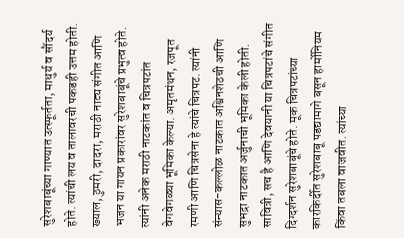सुरेशबाबूंच्या गाण्यात उत्स्फूर्तता, माधुर्य व सौंदर्य होते. त्यांची लय व तालावरची पकडही उत्तम होती. ख्याल, ठुमरी, दादरा, मराठी नाट्य संगीत आणि भजन या गायन प्रकारांवर सुरेशबाबूंचे प्रभुत्व होते. त्यांनी अनेक मराठी नाटकांत व चित्रपटांत वेगवेगळ्या भूमिका केल्या. अमृतमंथन, रजपूत रमणी आणि चित्रसेना हे त्यांचे चित्रपट. त्यांनी संन्यास-कल्लोळ नाटकात अश्विनशेठची आणि सुभद्रा नाटकात अर्जुनाची भूमिका केली होती. सावित्री, सच है आणि देवयानी या चित्रपटांचे संगीत दिग्दर्शन सुरेशबाबूंचे होते. मूक चित्रपटांच्या कारकिर्दीत सुरेशबाबू पडद्यामागे बसून हार्मोनियम किंवा तबला वाजवीत. त्यांच्या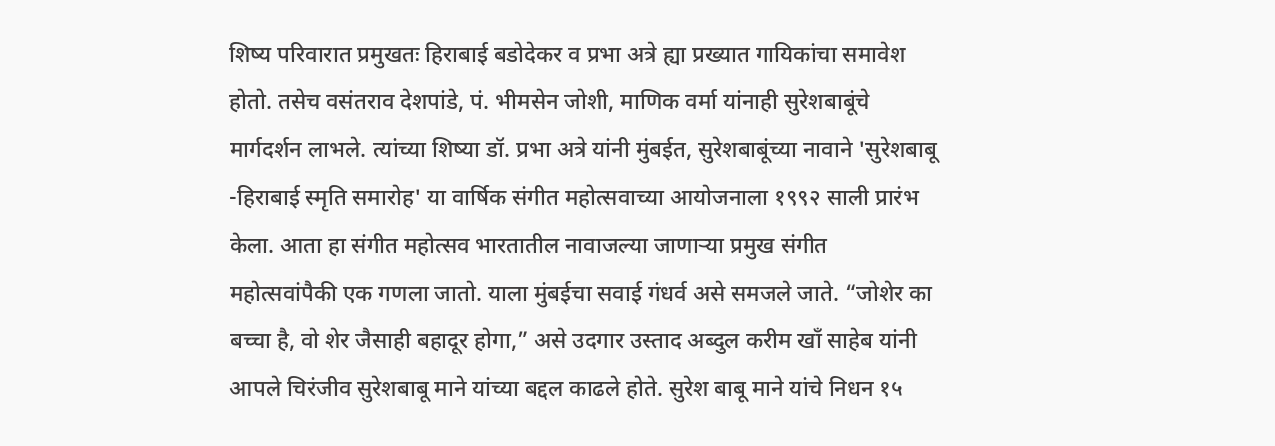शिष्य परिवारात प्रमुखतः हिराबाई बडोदेकर व प्रभा अत्रे ह्या प्रख्यात गायिकांचा समावेश होतो. तसेच वसंतराव देशपांडे, पं. भीमसेन जोशी, माणिक वर्मा यांनाही सुरेशबाबूंचे मार्गदर्शन लाभले. त्यांच्या शिष्या डॉ. प्रभा अत्रे यांनी मुंबईत, सुरेशबाबूंच्या नावाने 'सुरेशबाबू -हिराबाई स्मृति समारोह' या वार्षिक संगीत महोत्सवाच्या आयोजनाला १९९२ साली प्रारंभ केला. आता हा संगीत महोत्सव भारतातील नावाजल्या जाणाऱ्या प्रमुख संगीत महोत्सवांपैकी एक गणला जातो. याला मुंबईचा सवाई गंधर्व असे समजले जाते. “जोशेर का बच्चा है, वो शेर जैसाही बहादूर होगा,” असे उदगार उस्ताद अब्दुल करीम खाँ साहेब यांनी आपले चिरंजीव सुरेशबाबू माने यांच्या बद्दल काढले होते. सुरेश बाबू माने यांचे निधन १५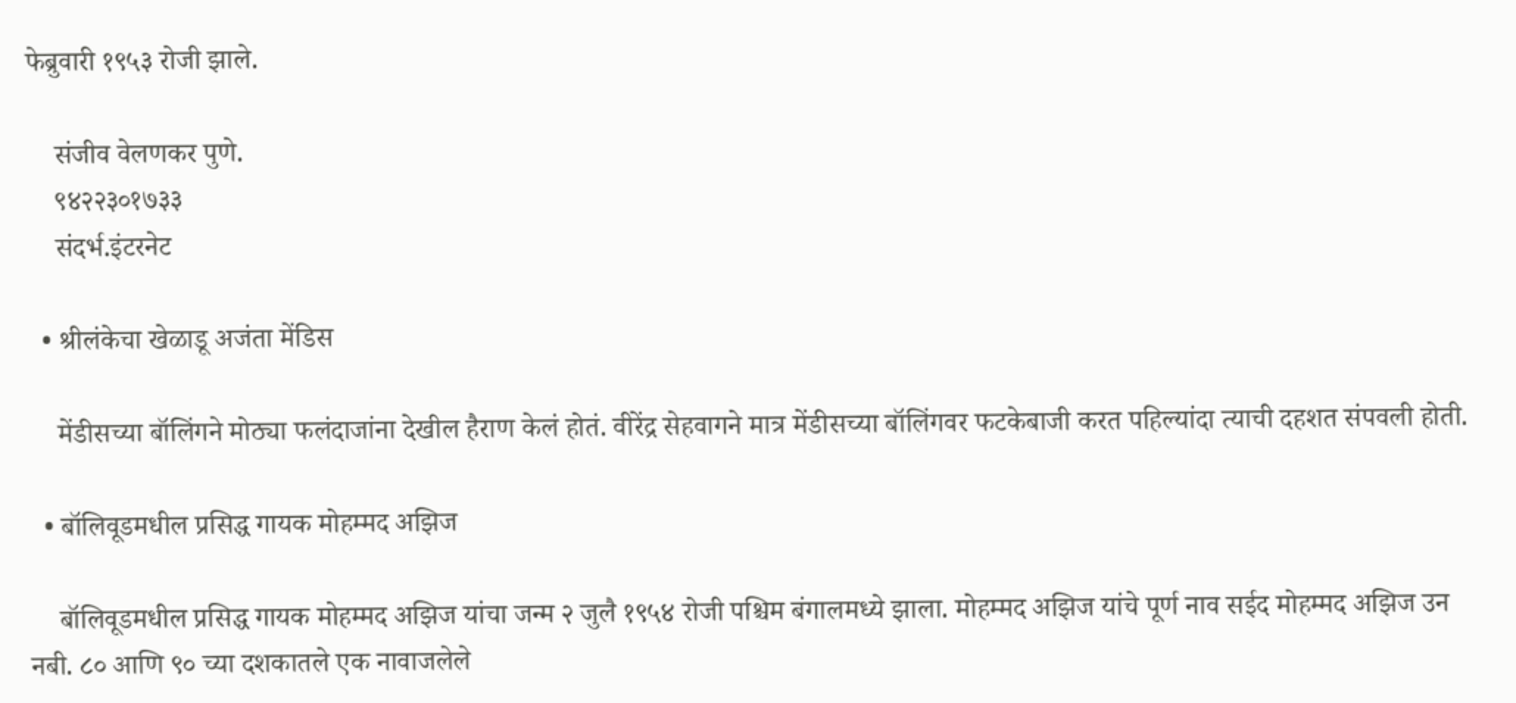फेब्रुवारी १९५३ रोजी झाले.

    संजीव वेलणकर पुणे.
    ९४२२३०१७३३
    संदर्भ.इंटरनेट

  • श्रीलंकेचा खेळाडू अजंता मेंडिस

    मेंडीसच्या बॉलिंगने मोठ्या फलंदाजांना देखील हैराण केलं होतं. वीरेंद्र सेहवागने मात्र मेंडीसच्या बॉलिंगवर फटकेबाजी करत पहिल्यांदा त्याची दहशत संपवली होती.

  • बॉलिवूडमधील प्रसिद्ध गायक मोहम्मद अझिज

    बॉलिवूडमधील प्रसिद्ध गायक मोहम्मद अझिज यांचा जन्म २ जुलै १९५४ रोजी पश्चिम बंगालमध्ये झाला. मोहम्मद अझिज यांचे पूर्ण नाव सईद मोहम्मद अझिज उन नबी. ८० आणि ९० च्या दशकातले एक नावाजलेले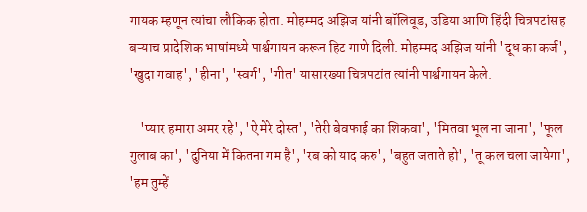गायक म्हणून त्यांचा लौकिक होता. मोहम्मद अझिज यांनी बॉलिवूड, उडिया आणि हिंदी चित्रपटांसह बऱ्याच प्रादेशिक भाषांमध्ये पार्श्वगायन करून हिट गाणे दिली. मोहम्मद अझिज यांनी 'दूध का कर्ज', 'खुदा गवाह', 'हीना', 'स्वर्ग', 'गीत' यासारख्या चित्रपटांत त्यांनी पार्श्वगायन केले.

    'प्यार हमारा अमर रहे', 'ऐ मेरे दोस्त', 'तेरी बेवफाई का शिकवा', 'मितवा भूल ना जाना', 'फूल गुलाब का', 'दुनिया में कितना गम है', 'रब को याद करु', 'बहुत जताते हो', 'तू कल चला जायेगा', 'हम तुम्हें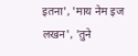इतना', 'माय नेम इज लखन', 'तुने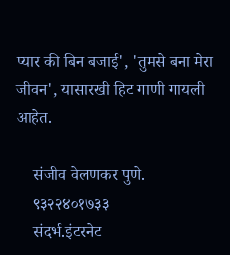प्यार की बिन बजाई', 'तुमसे बना मेरा जीवन', यासारखी हिट गाणी गायली आहेत.

    संजीव वेलणकर पुणे.
    ९३२२४०१७३३
    संदर्भ.इंटरनेट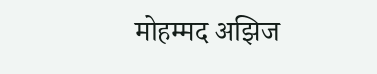मोहम्मद अझिज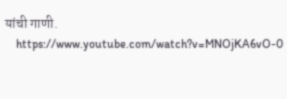यांची गाणी.
    https://www.youtube.com/watch?v=MNOjKA6vO-0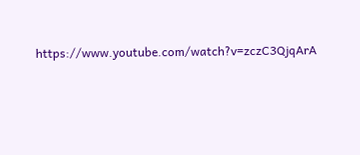https://www.youtube.com/watch?v=zczC3QjqArA